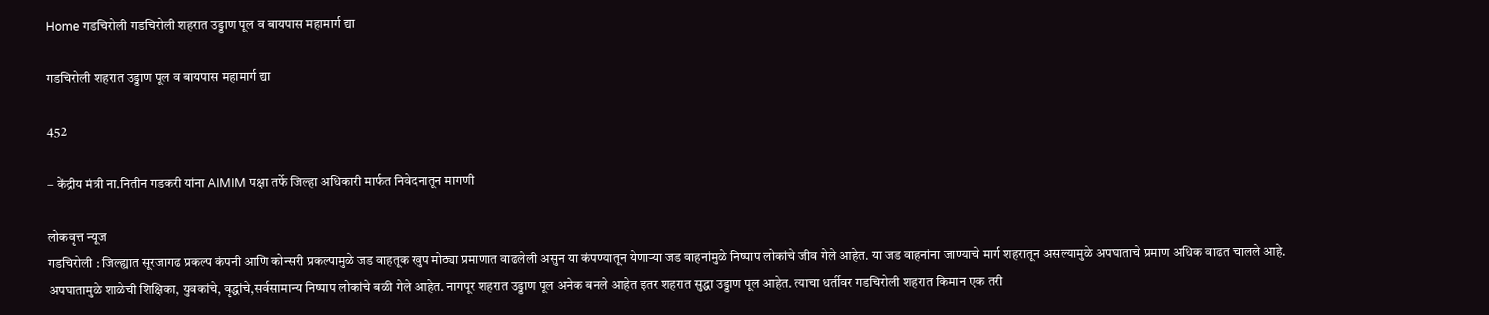Home गडचिरोली गडचिरोली शहरात उड्डाण पूल व बायपास महामार्ग द्या

गडचिरोली शहरात उड्डाण पूल व बायपास महामार्ग द्या

452

– केंद्रीय मंत्री ना.नितीन गडकरी यांना AIMIM पक्षा तर्फे जिल्हा अधिकारी मार्फत निवेदनातून मागणी

लोकवृत्त न्यूज
गडचिरोली : जिल्ह्यात सूरजागढ प्रकल्प कंपनी आणि कोन्सरी प्रकल्पामुळे जड वाहतूक खुप मोठ्या प्रमाणात वाढलेली असुन या कंपण्यातून येणाऱ्या जड वाहनांमुळे निष्पाप लोकांचे जीव गेले आहेत. या जड वाहनांना जाण्याचे मार्ग शहरातून असल्यामुळे अपघाताचे प्रमाण अधिक वाढत चालले आहे. अपघातामुळे शाळेची शिक्षिका, युवकांचे, वृद्धांचे,सर्वसामान्य निष्पाप लोकांचे बळी गेले आहेत. नागपूर शहरात उड्डाण पूल अनेक बनले आहेत इतर शहरात सुद्धा उड्डाण पूल आहेत. त्याचा धर्तीवर गडचिरोली शहरात किमान एक तरी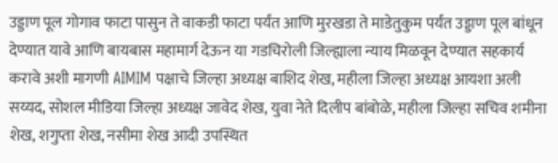उड्डाण पूल गोगाव फाटा पासुन ते वाकडी फाटा पर्यंत आणि मुरखडा ते माडेतुकुम पर्यंत उड्डाण पूल बांधून देण्यात यावे आणि बायबास महामार्ग देऊन या गडचिरोली जिल्ह्याला न्याय मिळवून देण्यात सहकार्य करावे अशी मागणी AIMIM पक्षाचे जिल्हा अध्यक्ष बाशिद शेख, महीला जिल्हा अध्यक्ष आयशा अली सय्यद, सोशल मीडिया जिल्हा अध्यक्ष जावेद शेख, युवा नेते दिलीप बांबोळे, महीला जिल्हा सचिव शमीना शेख, शगुप्ता शेख, नसीमा शेख आदी उपस्थित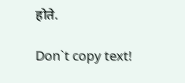होते.

Don`t copy text!